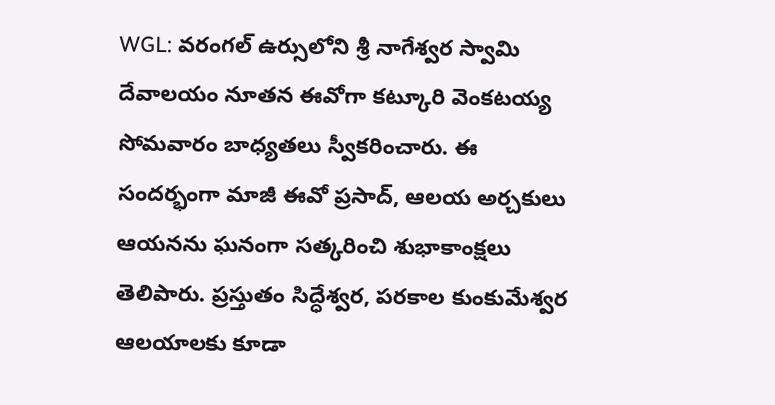WGL: వరంగల్ ఉర్సులోని శ్రీ నాగేశ్వర స్వామి దేవాలయం నూతన ఈవోగా కట్కూరి వెంకటయ్య సోమవారం బాధ్యతలు స్వీకరించారు. ఈ సందర్భంగా మాజీ ఈవో ప్రసాద్, ఆలయ అర్చకులు ఆయనను ఘనంగా సత్కరించి శుభాకాంక్షలు తెలిపారు. ప్రస్తుతం సిద్ధేశ్వర, పరకాల కుంకుమేశ్వర ఆలయాలకు కూడా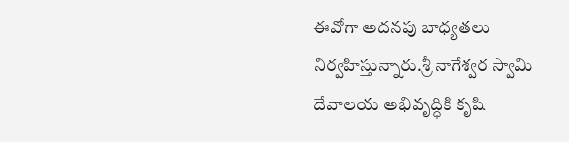ఈవోగా అదనపు బాధ్యతలు నిర్వహిస్తున్నారు.శ్రీ నాగేశ్వర స్వామి దేవాలయ అభివృద్ధికి కృషి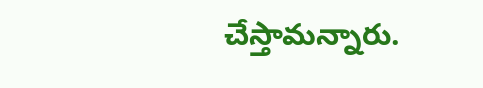చేస్తామన్నారు.